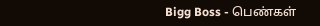Bigg Boss - பெண்கள்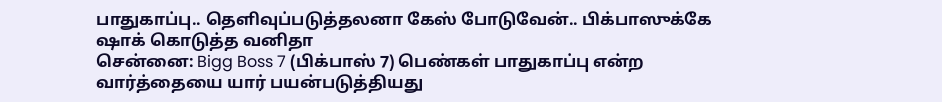பாதுகாப்பு.. தெளிவுப்படுத்தலனா கேஸ் போடுவேன்.. பிக்பாஸுக்கே ஷாக் கொடுத்த வனிதா
சென்னை: Bigg Boss 7 (பிக்பாஸ் 7) பெண்கள் பாதுகாப்பு என்ற வார்த்தையை யார் பயன்படுத்தியது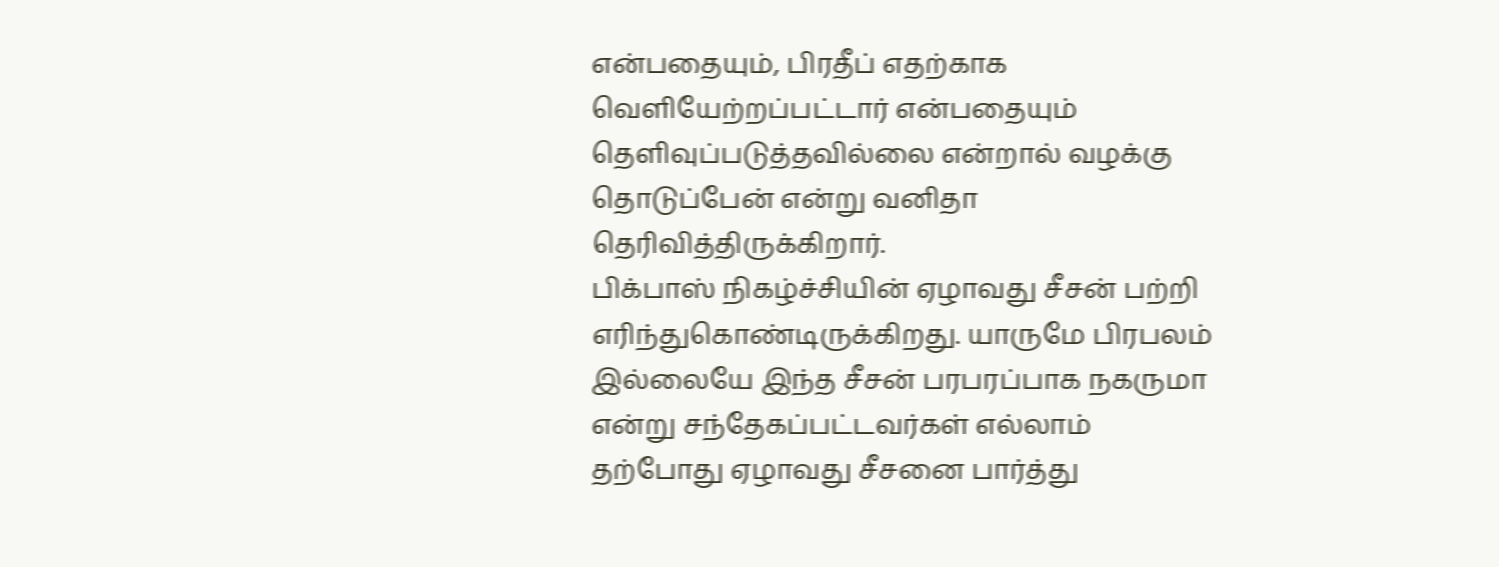என்பதையும், பிரதீப் எதற்காக வெளியேற்றப்பட்டார் என்பதையும் தெளிவுப்படுத்தவில்லை என்றால் வழக்கு தொடுப்பேன் என்று வனிதா தெரிவித்திருக்கிறார்.
பிக்பாஸ் நிகழ்ச்சியின் ஏழாவது சீசன் பற்றி எரிந்துகொண்டிருக்கிறது. யாருமே பிரபலம் இல்லையே இந்த சீசன் பரபரப்பாக நகருமா என்று சந்தேகப்பட்டவர்கள் எல்லாம் தற்போது ஏழாவது சீசனை பார்த்து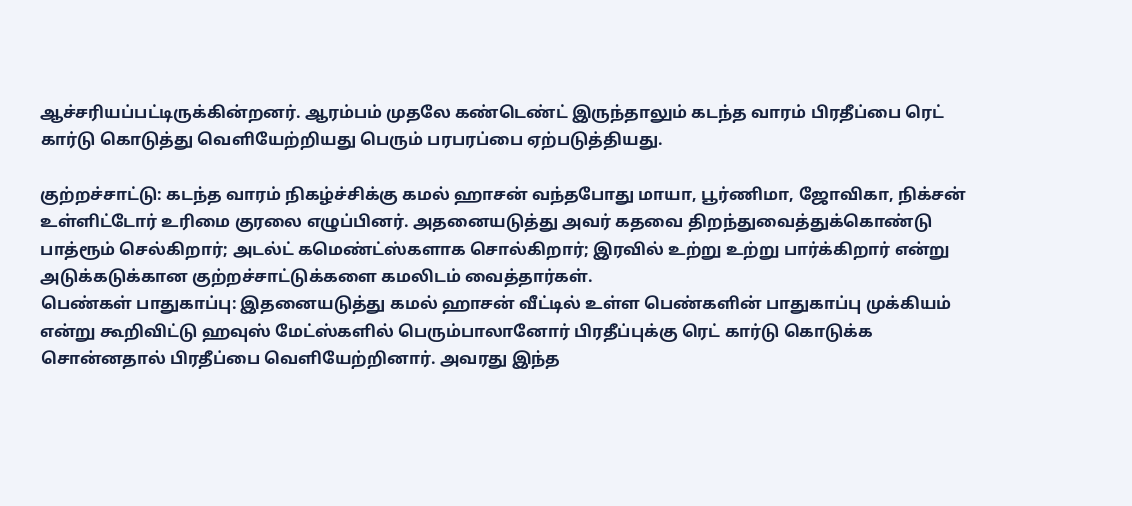ஆச்சரியப்பட்டிருக்கின்றனர். ஆரம்பம் முதலே கண்டெண்ட் இருந்தாலும் கடந்த வாரம் பிரதீப்பை ரெட் கார்டு கொடுத்து வெளியேற்றியது பெரும் பரபரப்பை ஏற்படுத்தியது.

குற்றச்சாட்டு: கடந்த வாரம் நிகழ்ச்சிக்கு கமல் ஹாசன் வந்தபோது மாயா, பூர்ணிமா, ஜோவிகா, நிக்சன் உள்ளிட்டோர் உரிமை குரலை எழுப்பினர். அதனையடுத்து அவர் கதவை திறந்துவைத்துக்கொண்டு பாத்ரூம் செல்கிறார்; அடல்ட் கமெண்ட்ஸ்களாக சொல்கிறார்; இரவில் உற்று உற்று பார்க்கிறார் என்று அடுக்கடுக்கான குற்றச்சாட்டுக்களை கமலிடம் வைத்தார்கள்.
பெண்கள் பாதுகாப்பு: இதனையடுத்து கமல் ஹாசன் வீட்டில் உள்ள பெண்களின் பாதுகாப்பு முக்கியம் என்று கூறிவிட்டு ஹவுஸ் மேட்ஸ்களில் பெரும்பாலானோர் பிரதீப்புக்கு ரெட் கார்டு கொடுக்க சொன்னதால் பிரதீப்பை வெளியேற்றினார். அவரது இந்த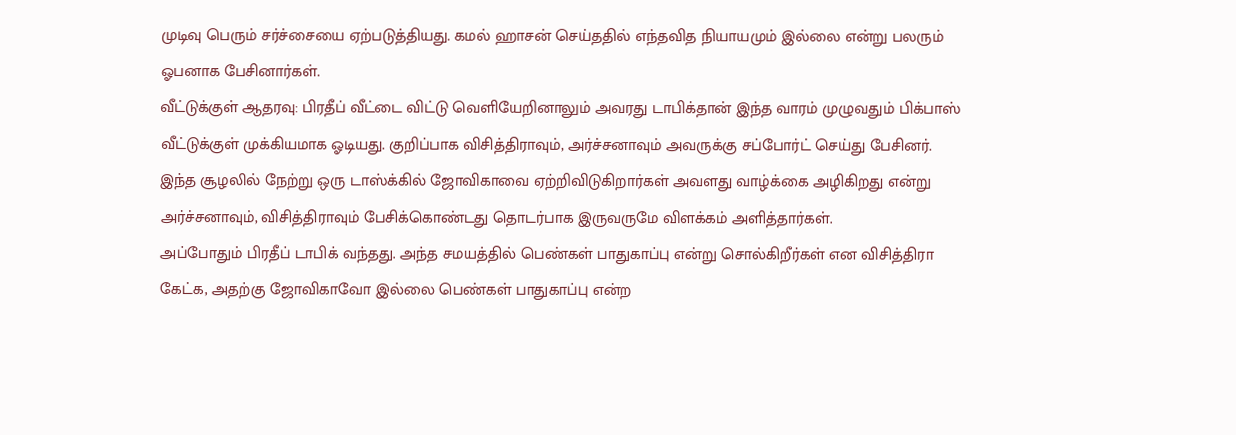முடிவு பெரும் சர்ச்சையை ஏற்படுத்தியது. கமல் ஹாசன் செய்ததில் எந்தவித நியாயமும் இல்லை என்று பலரும் ஓபனாக பேசினார்கள்.
வீட்டுக்குள் ஆதரவு: பிரதீப் வீட்டை விட்டு வெளியேறினாலும் அவரது டாபிக்தான் இந்த வாரம் முழுவதும் பிக்பாஸ் வீட்டுக்குள் முக்கியமாக ஓடியது. குறிப்பாக விசித்திராவும், அர்ச்சனாவும் அவருக்கு சப்போர்ட் செய்து பேசினர். இந்த சூழலில் நேற்று ஒரு டாஸ்க்கில் ஜோவிகாவை ஏற்றிவிடுகிறார்கள் அவளது வாழ்க்கை அழிகிறது என்று அர்ச்சனாவும், விசித்திராவும் பேசிக்கொண்டது தொடர்பாக இருவருமே விளக்கம் அளித்தார்கள்.
அப்போதும் பிரதீப் டாபிக் வந்தது. அந்த சமயத்தில் பெண்கள் பாதுகாப்பு என்று சொல்கிறீர்கள் என விசித்திரா கேட்க, அதற்கு ஜோவிகாவோ இல்லை பெண்கள் பாதுகாப்பு என்ற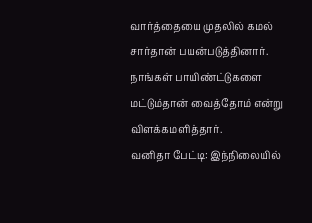வார்த்தையை முதலில் கமல் சார்தான் பயன்படுத்தினார். நாங்கள் பாயிண்ட்டுகளை மட்டும்தான் வைத்தோம் என்று விளக்கமளித்தார்.
வனிதா பேட்டி: இந்நிலையில்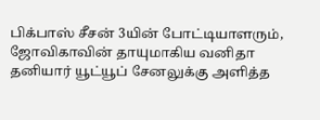பிக்பாஸ் சீசன் 3யின் போட்டியாளரும், ஜோவிகாவின் தாயுமாகிய வனிதா தனியார் யூட்யூப் சேனலுக்கு அளித்த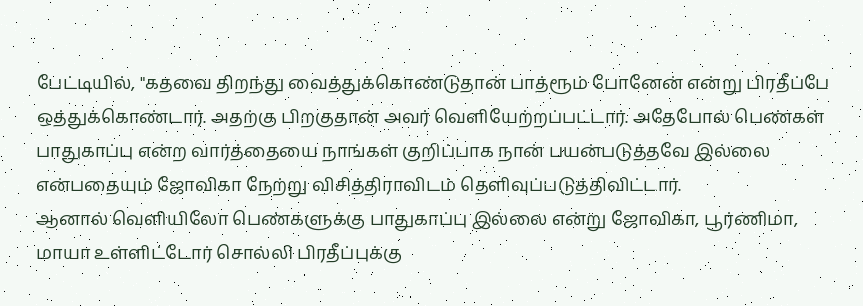பேட்டியில், "கதவை திறந்து வைத்துக்கொண்டுதான் பாத்ரூம் போனேன் என்று பிரதீப்பே ஒத்துக்கொண்டார். அதற்கு பிறகுதான் அவர் வெளியேற்றப்பட்டார். அதேபோல் பெண்கள் பாதுகாப்பு என்ற வார்த்தையை நாங்கள் குறிப்பாக நான் பயன்படுத்தவே இல்லை என்பதையும் ஜோவிகா நேற்று விசித்திராவிடம் தெளிவுப்படுத்திவிட்டார்.
ஆனால் வெளியிலோ பெண்களுக்கு பாதுகாப்பு இல்லை என்று ஜோவிகா, பூர்ணிமா, மாயா உள்ளிட்டோர் சொல்லி பிரதீப்புக்கு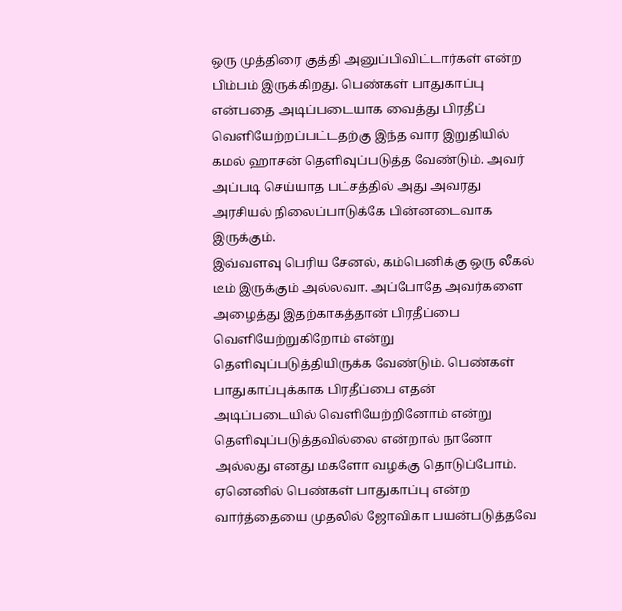ஒரு முத்திரை குத்தி அனுப்பிவிட்டார்கள் என்ற பிம்பம் இருக்கிறது. பெண்கள் பாதுகாப்பு என்பதை அடிப்படையாக வைத்து பிரதீப் வெளியேற்றப்பட்டதற்கு இந்த வார இறுதியில் கமல் ஹாசன் தெளிவுப்படுத்த வேண்டும். அவர் அப்படி செய்யாத பட்சத்தில் அது அவரது அரசியல் நிலைப்பாடுக்கே பின்னடைவாக இருக்கும்.
இவ்வளவு பெரிய சேனல், கம்பெனிக்கு ஒரு லீகல் டீம் இருக்கும் அல்லவா. அப்போதே அவர்களை அழைத்து இதற்காகத்தான் பிரதீப்பை வெளியேற்றுகிறோம் என்று தெளிவுப்படுத்தியிருக்க வேண்டும். பெண்கள் பாதுகாப்புக்காக பிரதீப்பை எதன் அடிப்படையில் வெளியேற்றினோம் என்று தெளிவுப்படுத்தவில்லை என்றால் நானோ அல்லது எனது மகளோ வழக்கு தொடுப்போம். ஏனெனில் பெண்கள் பாதுகாப்பு என்ற வார்த்தையை முதலில் ஜோவிகா பயன்படுத்தவே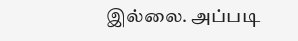இல்லை. அப்படி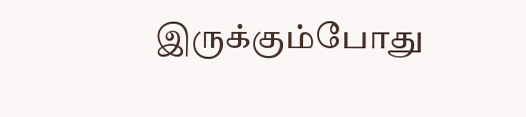இருக்கும்போது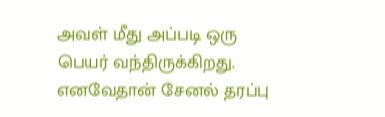அவள் மீது அப்படி ஒரு பெயர் வந்திருக்கிறது. எனவேதான் சேனல் தரப்பு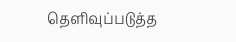தெளிவுப்படுத்த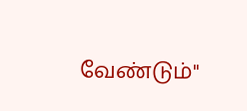வேண்டும்"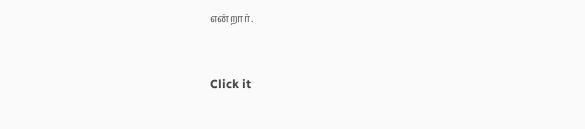என்றார்.


Click it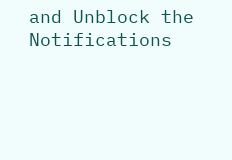and Unblock the Notifications